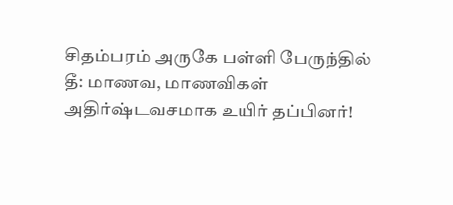சிதம்பரம் அருகே பள்ளி பேருந்தில் தீ: மாணவ, மாணவிகள் அதிர்ஷ்டவசமாக உயிர் தப்பினர்!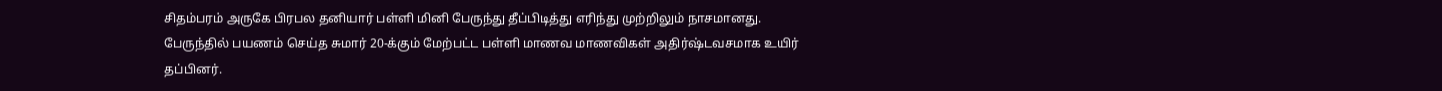சிதம்பரம் அருகே பிரபல தனியார் பள்ளி மினி பேருந்து தீப்பிடித்து எரிந்து முற்றிலும் நாசமானது. பேருந்தில் பயணம் செய்த சுமார் 20-க்கும் மேற்பட்ட பள்ளி மாணவ மாணவிகள் அதிர்ஷ்டவசமாக உயிர் தப்பினர்.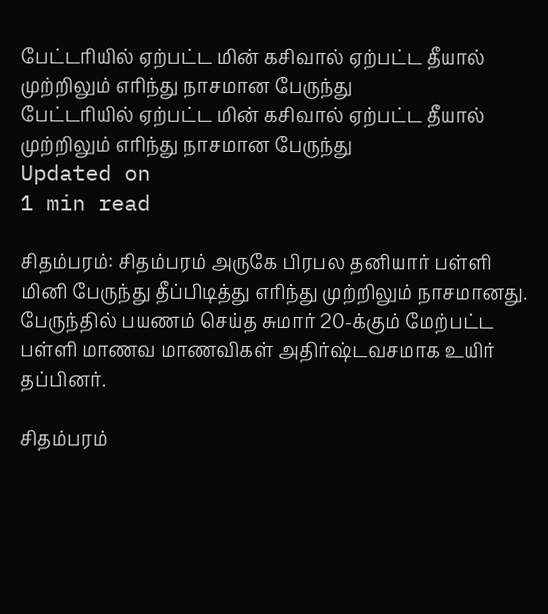பேட்டரியில் ஏற்பட்ட மின் கசிவால் ஏற்பட்ட தீயால் முற்றிலும் எரிந்து நாசமான பேருந்து
பேட்டரியில் ஏற்பட்ட மின் கசிவால் ஏற்பட்ட தீயால் முற்றிலும் எரிந்து நாசமான பேருந்து
Updated on
1 min read

சிதம்பரம்: சிதம்பரம் அருகே பிரபல தனியார் பள்ளி மினி பேருந்து தீப்பிடித்து எரிந்து முற்றிலும் நாசமானது. பேருந்தில் பயணம் செய்த சுமார் 20-க்கும் மேற்பட்ட பள்ளி மாணவ மாணவிகள் அதிர்ஷ்டவசமாக உயிர் தப்பினர்.

சிதம்பரம்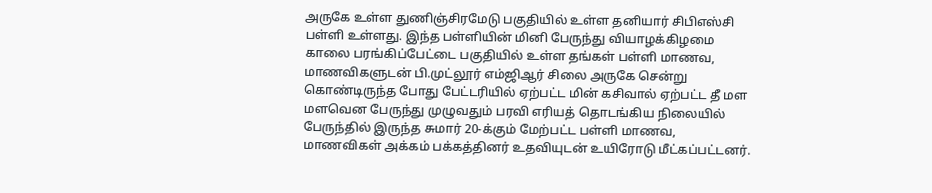அருகே உள்ள துணிஞ்சிரமேடு பகுதியில் உள்ள தனியார் சிபிஎஸ்சி பள்ளி உள்ளது. இந்த பள்ளியின் மினி பேருந்து வியாழக்கிழமை காலை பரங்கிப்பேட்டை பகுதியில் உள்ள தங்கள் பள்ளி மாணவ, மாணவிகளுடன் பி.முட்லூர் எம்ஜிஆர் சிலை அருகே சென்று கொண்டிருந்த போது பேட்டரியில் ஏற்பட்ட மின் கசிவால் ஏற்பட்ட தீ மள மளவென பேருந்து முழுவதும் பரவி எரியத் தொடங்கிய நிலையில் பேருந்தில் இருந்த சுமார் 20-க்கும் மேற்பட்ட பள்ளி மாணவ, மாணவிகள் அக்கம் பக்கத்தினர் உதவியுடன் உயிரோடு மீட்கப்பட்டனர்.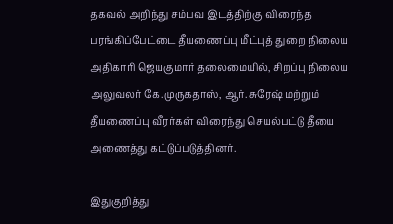தகவல் அறிந்து சம்பவ இடத்திற்கு விரைந்த பரங்கிப்பேட்டை தீயணைப்பு மீட்புத் துறை நிலைய அதிகாரி ஜெயகுமார் தலைமையில், சிறப்பு நிலைய அலுவலர் கே.முருகதாஸ், ஆர். சுரேஷ் மற்றும் தீயணைப்பு வீரர்கள் விரைந்து செயல்பட்டு தீயை அணைத்து கட்டுப்படுத்தினர்.

இதுகுறித்து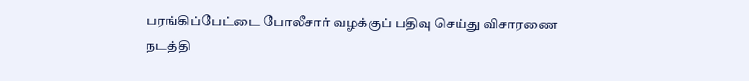பரங்கிப்பேட்டை போலீசார் வழக்குப் பதிவு செய்து விசாரணை நடத்தி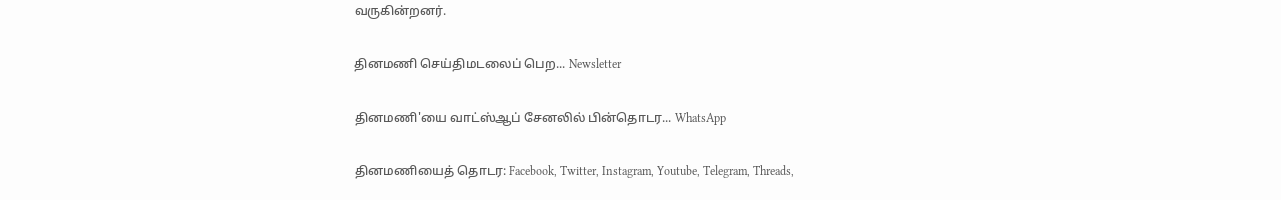வருகின்றனர்.

தினமணி செய்திமடலைப் பெற... Newsletter

தினமணி'யை வாட்ஸ்ஆப் சேனலில் பின்தொடர... WhatsApp

தினமணியைத் தொடர: Facebook, Twitter, Instagram, Youtube, Telegram, Threads,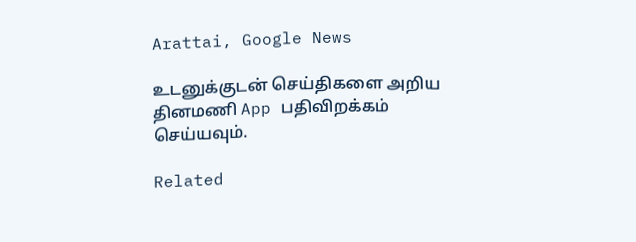Arattai, Google News

உடனுக்குடன் செய்திகளை அறிய தினமணி App பதிவிறக்கம் செய்யவும்.

Related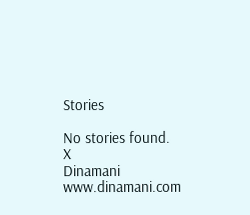Stories

No stories found.
X
Dinamani
www.dinamani.com